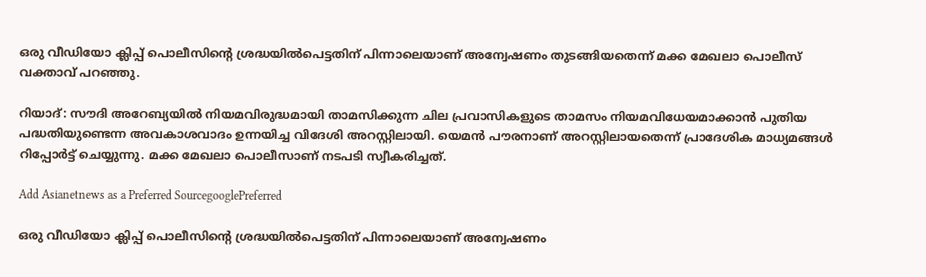ഒരു വീഡിയോ ക്ലിപ്പ് പൊലീസിന്റെ ശ്രദ്ധയില്‍പെട്ടതിന് പിന്നാലെയാണ് അന്വേഷണം തുടങ്ങിയതെന്ന് മക്ക മേഖലാ പൊലീസ് വക്താവ് പറഞ്ഞു.

റിയാദ്: സൗദി അറേബ്യയില്‍ നിയമവിരുദ്ധമായി താമസിക്കുന്ന ചില പ്രവാസികളുടെ താമസം നിയമവിധേയമാക്കാന്‍ പുതിയ പദ്ധതിയുണ്ടെന്ന അവകാശവാദം ഉന്നയിച്ച വിദേശി അറസ്റ്റിലായി. യെമന്‍ പൗരനാണ് അറസ്റ്റിലായതെന്ന് പ്രാദേശിക മാധ്യമങ്ങള്‍ റിപ്പോര്‍ട്ട് ചെയ്യുന്നു. മക്ക മേഖലാ പൊലീസാണ് നടപടി സ്വീകരിച്ചത്.

Add Asianetnews as a Preferred SourcegooglePreferred

ഒരു വീഡിയോ ക്ലിപ്പ് പൊലീസിന്റെ ശ്രദ്ധയില്‍പെട്ടതിന് പിന്നാലെയാണ് അന്വേഷണം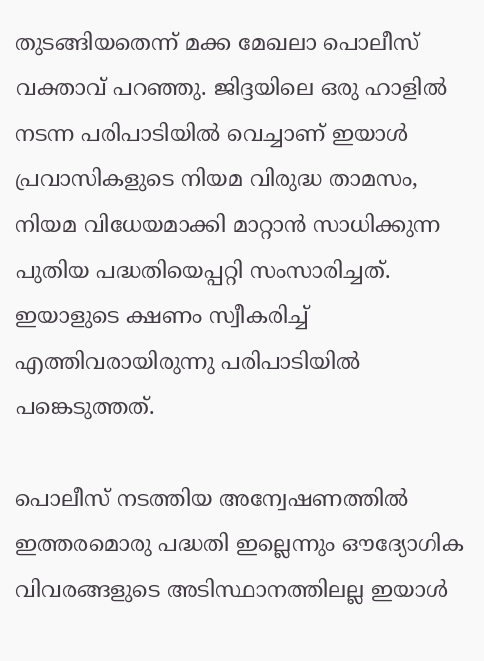തുടങ്ങിയതെന്ന് മക്ക മേഖലാ പൊലീസ് വക്താവ് പറഞ്ഞു. ജിദ്ദയിലെ ഒരു ഹാളില്‍ നടന്ന പരിപാടിയില്‍ വെച്ചാണ് ഇയാള്‍ പ്രവാസികളുടെ നിയമ വിരുദ്ധ താമസം, നിയമ വിധേയമാക്കി മാറ്റാന്‍ സാധിക്കുന്ന പുതിയ പദ്ധതിയെപ്പറ്റി സംസാരിച്ചത്. ഇയാളുടെ ക്ഷണം സ്വീകരിച്ച് എത്തിവരായിരുന്നു പരിപാടിയില്‍ പങ്കെടുത്തത്.

പൊലീസ് നടത്തിയ അന്വേഷണത്തില്‍ ഇത്തരമൊരു പദ്ധതി ഇല്ലെന്നും ഔദ്യോഗിക വിവരങ്ങളുടെ അടിസ്ഥാനത്തിലല്ല ഇയാള്‍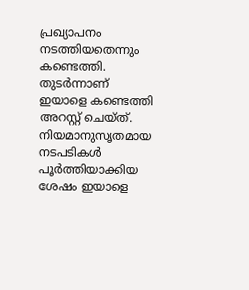പ്രഖ്യാപനം നടത്തിയതെന്നും കണ്ടെത്തി. തുടര്‍ന്നാണ് ഇയാളെ കണ്ടെത്തി അറസ്റ്റ് ചെയ്‍ത്. നിയമാനുസൃതമായ നടപടികള്‍ പൂര്‍ത്തിയാക്കിയ ശേഷം ഇയാളെ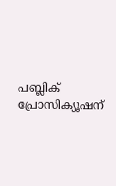പബ്ലിക് പ്രോസിക്യൂഷന്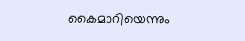കൈമാറിയെന്നും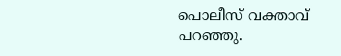പൊലീസ് വക്താവ് പറഞ്ഞു.